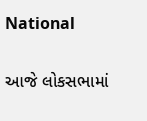National

આજે લોકસભામાં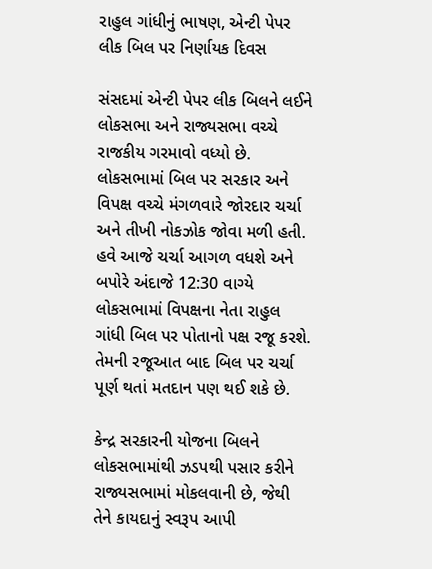રાહુલ ગાંધીનું ભાષણ, એન્ટી પેપર લીક બિલ પર નિર્ણાયક દિવસ

સંસદમાં એન્ટી પેપર લીક બિલને લઈને લોકસભા અને રાજ્યસભા વચ્ચે રાજકીય ગરમાવો વધ્યો છે. લોકસભામાં બિલ પર સરકાર અને વિપક્ષ વચ્ચે મંગળવારે જોરદાર ચર્ચા અને તીખી નોકઝોક જોવા મળી હતી. હવે આજે ચર્ચા આગળ વધશે અને બપોરે અંદાજે 12:30 વાગ્યે લોકસભામાં વિપક્ષના નેતા રાહુલ ગાંધી બિલ પર પોતાનો પક્ષ રજૂ કરશે. તેમની રજૂઆત બાદ બિલ પર ચર્ચા પૂર્ણ થતાં મતદાન પણ થઈ શકે છે.

કેન્દ્ર સરકારની યોજના બિલને લોકસભામાંથી ઝડપથી પસાર કરીને રાજ્યસભામાં મોકલવાની છે, જેથી તેને કાયદાનું સ્વરૂપ આપી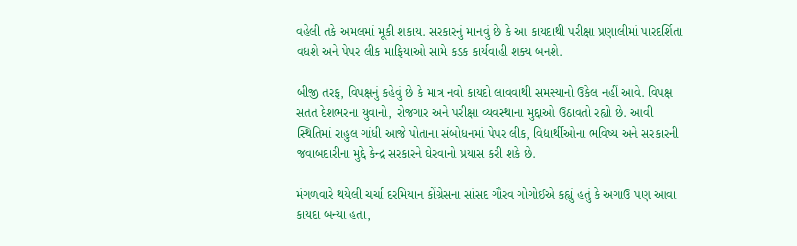વહેલી તકે અમલમાં મૂકી શકાય. સરકારનું માનવું છે કે આ કાયદાથી પરીક્ષા પ્રણાલીમાં પારદર્શિતા વધશે અને પેપર લીક માફિયાઓ સામે કડક કાર્યવાહી શક્ય બનશે.

બીજી તરફ, વિપક્ષનું કહેવું છે કે માત્ર નવો કાયદો લાવવાથી સમસ્યાનો ઉકેલ નહીં આવે. વિપક્ષ સતત દેશભરના યુવાનો, રોજગાર અને પરીક્ષા વ્યવસ્થાના મુદ્દાઓ ઉઠાવતો રહ્યો છે. આવી સ્થિતિમાં રાહુલ ગાંધી આજે પોતાના સંબોધનમાં પેપર લીક, વિદ્યાર્થીઓના ભવિષ્ય અને સરકારની જવાબદારીના મુદ્દે કેન્દ્ર સરકારને ઘેરવાનો પ્રયાસ કરી શકે છે.

મંગળવારે થયેલી ચર્ચા દરમિયાન કોંગ્રેસના સાંસદ ગૌરવ ગોગોઈએ કહ્યું હતું કે અગાઉ પણ આવા કાયદા બન્યા હતા,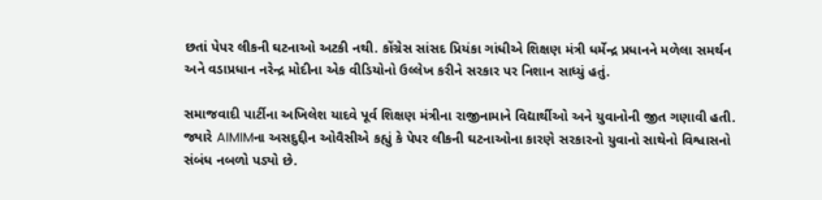છતાં પેપર લીકની ઘટનાઓ અટકી નથી. કોંગ્રેસ સાંસદ પ્રિયંકા ગાંધીએ શિક્ષણ મંત્રી ધર્મેન્દ્ર પ્રધાનને મળેલા સમર્થન અને વડાપ્રધાન નરેન્દ્ર મોદીના એક વીડિયોનો ઉલ્લેખ કરીને સરકાર પર નિશાન સાધ્યું હતું.

સમાજવાદી પાર્ટીના અખિલેશ યાદવે પૂર્વ શિક્ષણ મંત્રીના રાજીનામાને વિદ્યાર્થીઓ અને યુવાનોની જીત ગણાવી હતી. જ્યારે AIMIMના અસદુદ્દીન ઓવૈસીએ કહ્યું કે પેપર લીકની ઘટનાઓના કારણે સરકારનો યુવાનો સાથેનો વિશ્વાસનો સંબંધ નબળો પડ્યો છે.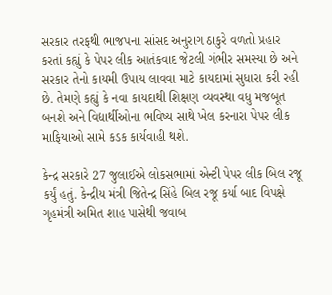સરકાર તરફથી ભાજપના સાંસદ અનુરાગ ઠાકુરે વળતો પ્રહાર કરતાં કહ્યું કે પેપર લીક આતંકવાદ જેટલી ગંભીર સમસ્યા છે અને સરકાર તેનો કાયમી ઉપાય લાવવા માટે કાયદામાં સુધારા કરી રહી છે. તેમણે કહ્યું કે નવા કાયદાથી શિક્ષણ વ્યવસ્થા વધુ મજબૂત બનશે અને વિદ્યાર્થીઓના ભવિષ્ય સાથે ખેલ કરનારા પેપર લીક માફિયાઓ સામે કડક કાર્યવાહી થશે.

કેન્દ્ર સરકારે 27 જુલાઈએ લોકસભામાં એન્ટી પેપર લીક બિલ રજૂ કર્યું હતું. કેન્દ્રીય મંત્રી જિતેન્દ્ર સિંહે બિલ રજૂ કર્યા બાદ વિપક્ષે ગૃહમંત્રી અમિત શાહ પાસેથી જવાબ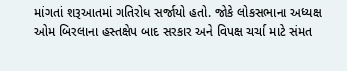માંગતાં શરૂઆતમાં ગતિરોધ સર્જાયો હતો. જોકે લોકસભાના અધ્યક્ષ ઓમ બિરલાના હસ્તક્ષેપ બાદ સરકાર અને વિપક્ષ ચર્ચા માટે સંમત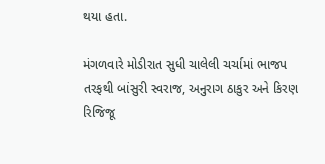થયા હતા.

મંગળવારે મોડીરાત સુધી ચાલેલી ચર્ચામાં ભાજપ તરફથી બાંસુરી સ્વરાજ, અનુરાગ ઠાકુર અને કિરણ રિજિજૂ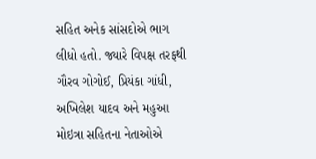સહિત અનેક સાંસદોએ ભાગ લીધો હતો. જ્યારે વિપક્ષ તરફથી ગૌરવ ગોગોઈ, પ્રિયંકા ગાંધી, અખિલેશ યાદવ અને મહુઆ મોઇત્રા સહિતના નેતાઓએ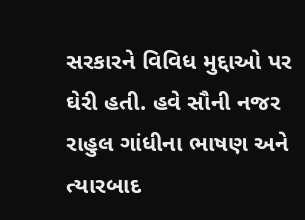સરકારને વિવિધ મુદ્દાઓ પર ઘેરી હતી. હવે સૌની નજર રાહુલ ગાંધીના ભાષણ અને ત્યારબાદ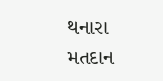થનારા મતદાન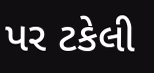પર ટકેલી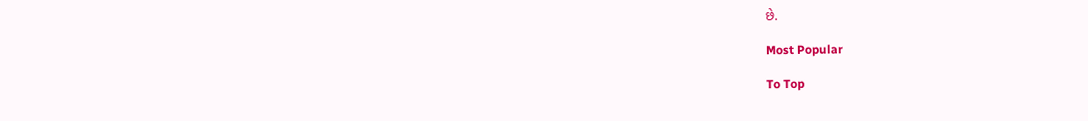છે.

Most Popular

To Top